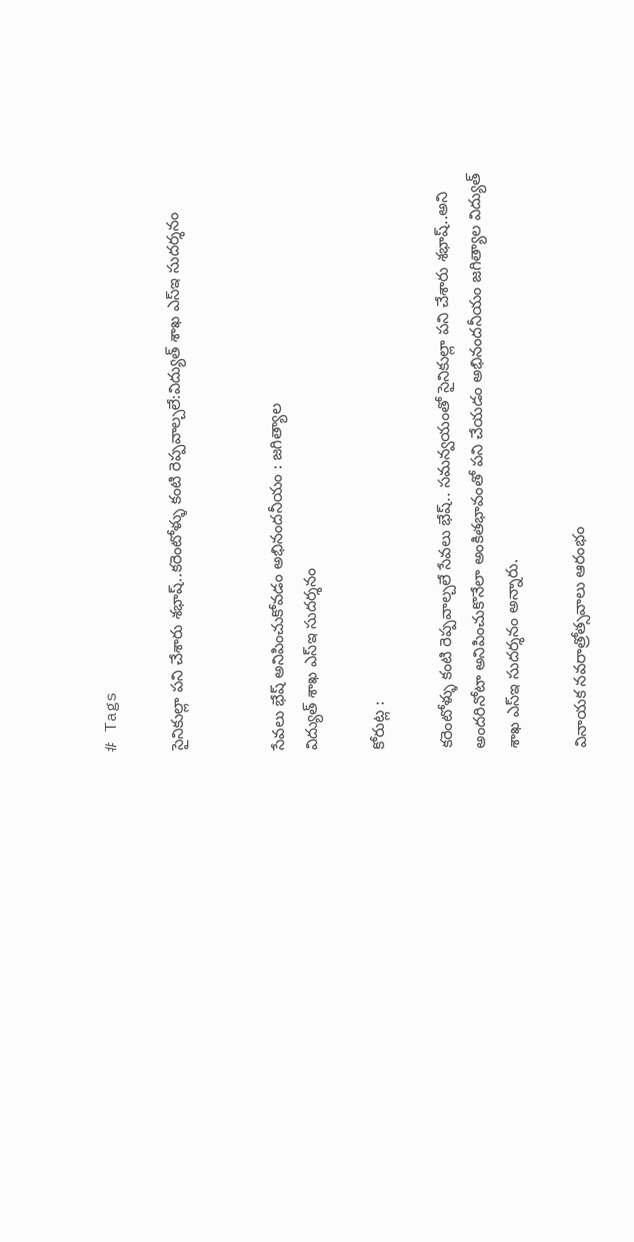# Tags

సైనికుల్లా పని చేశారు శభాష్..కరెంటోళ్ళు కంటి రెప్పవాల్చలే:విద్యుత్ శాఖ ఎస్ఇ సుదర్శనం


సేవలు భేష్ అనిపించుకోవడం అభినందనీయం : జగిత్యాల
విద్యుత్ శాఖ ఎస్ఇ సుదర్శనం

కోరుట్ల :

కరెంటోళ్ళు కంటి రెప్పవాల్చలే సేవలు భేష్.. సమన్వయంతో సైనికుల్లా పని చేశారు శభాష్..అని అందరినోటా అనిపించుకొనేలా అంకితభావంతో పని చేయడం అభినందనీయం జగిత్యాల విద్యుత్ శాఖ ఎస్ఇ సుదర్శనం అన్నారు.

వినాయక నవరాత్రోత్సవాలు ఆరంభం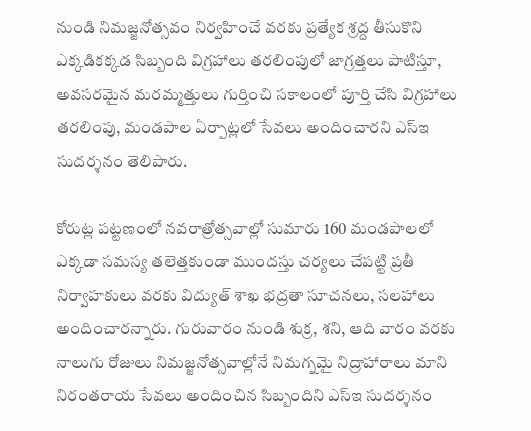నుండి నిమజ్జనోత్సవం నిర్వహించే వరకు ప్రత్యేక శ్రద్ద తీసుకొని ఎక్కడికక్కడ సిబ్బంది విగ్రహాలు తరలింపులో జాగ్రత్తలు పాటిస్తూ, అవసరమైన మరమ్మత్తులు గుర్తించి సకాలంలో పూర్తి చేసి విగ్రహాలు తరలింపు, మండపాల ఏర్పాట్లలో సేవలు అందించారని ఎస్ఇ సుదర్శనం తెలిపారు.

కోరుట్ల పట్టణంలో నవరాత్రోత్సవాల్లో సుమారు 160 మండపాలలో ఎక్కడా సమస్య తలెత్తకుండా ముందస్తు చర్యలు చేపట్టి ప్రతీ నిర్వాహకులు వరకు విద్యుత్ శాఖ భద్రతా సూచనలు, సలహాలు అందించారన్నారు. గురువారం నుండి శుక్ర, శని, ఆది వారం వరకు నాలుగు రోజులు నిమజ్జనోత్సవాల్లోనే నిమగ్నమై నిద్రాహారాలు మాని నిరంతరాయ సేవలు అందించిన సిబ్బందిని ఎస్ఇ సుదర్శనం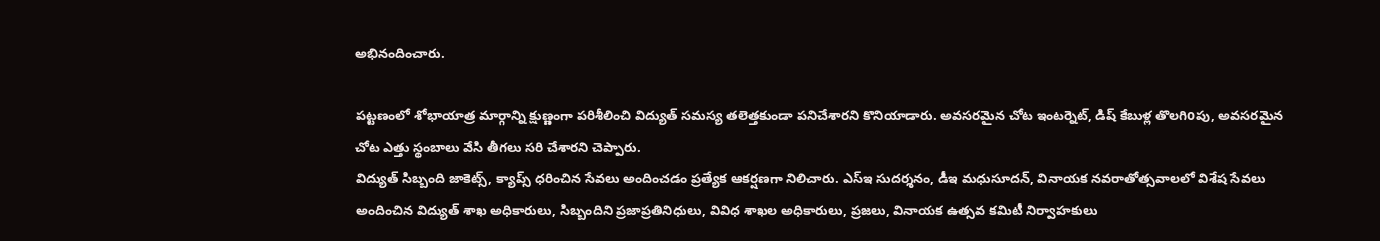అభినందించారు.

పట్టణంలో శోభాయాత్ర మార్గాన్ని క్షుణ్ణంగా పరిశీలించి విద్యుత్ సమస్య తలెత్తకుండా పనిచేశారని కొనియాడారు. అవసరమైన చోట ఇంటర్నెట్, డిష్ కేబుళ్ల తొలగిoపు, అవసరమైన చోట ఎత్తు స్థంబాలు వేసి తీగలు సరి చేశారని చెప్పారు.
విద్యుత్ సిబ్బంది జాకెట్స్, క్యాప్స్ ధరించిన సేవలు అందించడం ప్రత్యేక ఆకర్షణగా నిలిచారు. ఎస్ఇ సుదర్శనం, డీఇ మధుసూదన్, వినాయక నవరాతోత్సవాలలో విశేష సేవలు అందించిన విద్యుత్ శాఖ అధికారులు, సిబ్బందిని ప్రజాప్రతినిధులు, వివిధ శాఖల అధికారులు, ప్రజలు, వినాయక ఉత్సవ కమిటీ నిర్వాహకులు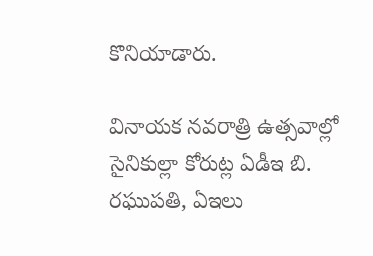కొనియాడారు.

వినాయక నవరాత్రి ఉత్సవాల్లో సైనికుల్లా కోరుట్ల ఏడీఇ బి. రఘుపతి, ఏఇలు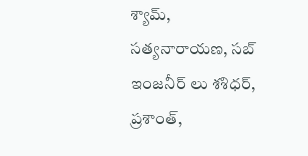శ్యామ్, సత్యనారాయణ, సబ్ ఇంజనీర్ లు శశిధర్, ప్రశాంత్,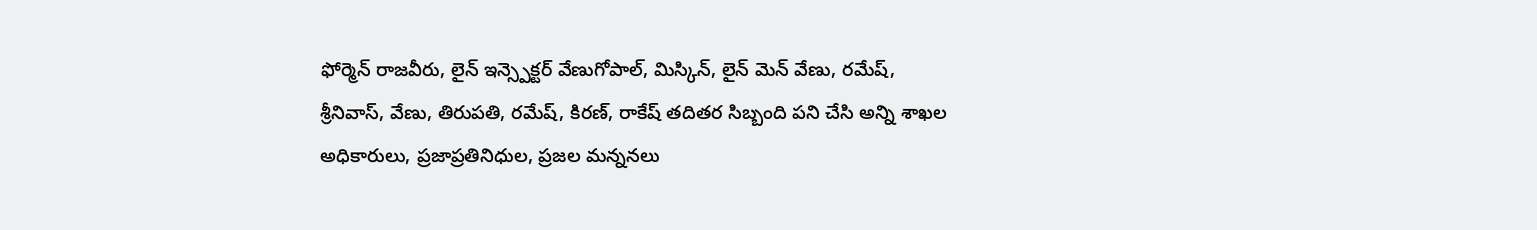ఫోర్మెన్ రాజవీరు, లైన్ ఇన్స్పెక్టర్ వేణుగోపాల్, మిస్కిన్, లైన్ మెన్ వేణు, రమేష్, శ్రీనివాస్, వేణు, తిరుపతి, రమేష్, కిరణ్, రాకేష్ తదితర సిబ్బంది పని చేసి అన్ని శాఖల అధికారులు, ప్రజాప్రతినిధుల, ప్రజల మన్ననలు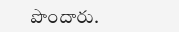పొందారు.